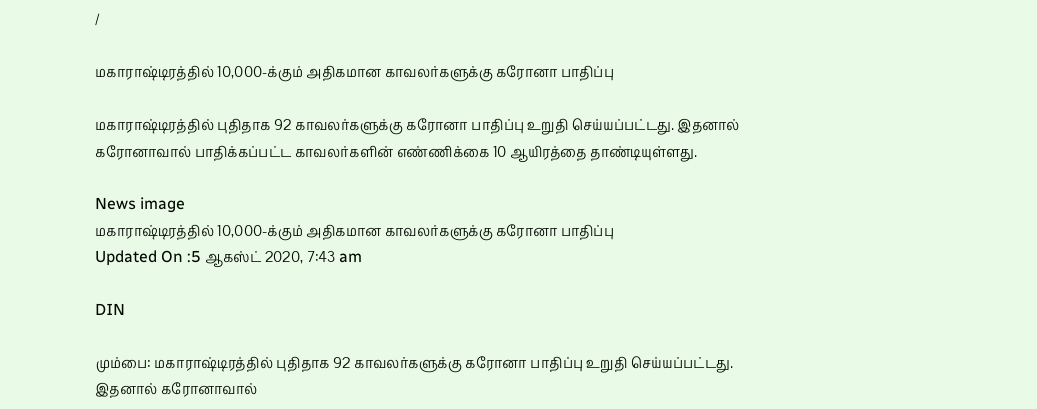/

மகாராஷ்டிரத்தில் 10,000-க்கும் அதிகமான காவலர்களுக்கு கரோனா பாதிப்பு

மகாராஷ்டிரத்தில் புதிதாக 92 காவலர்களுக்கு கரோனா பாதிப்பு உறுதி செய்யப்பட்டது. இதனால் கரோனாவால் பாதிக்கப்பட்ட காவலர்களின் எண்ணிக்கை 10 ஆயிரத்தை தாண்டியுள்ளது.

News image
மகாராஷ்டிரத்தில் 10,000-க்கும் அதிகமான காவலர்களுக்கு கரோனா பாதிப்பு
Updated On :5 ஆகஸ்ட் 2020, 7:43 am

DIN

மும்பை: மகாராஷ்டிரத்தில் புதிதாக 92 காவலர்களுக்கு கரோனா பாதிப்பு உறுதி செய்யப்பட்டது. இதனால் கரோனாவால்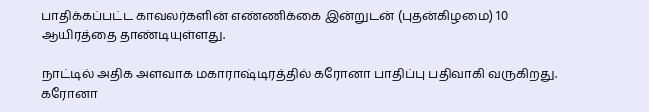பாதிக்கப்பட்ட காவலர்களின் எண்ணிக்கை இன்றுடன் (புதன்கிழமை) 10 ஆயிரத்தை தாண்டியுள்ளது.

நாட்டில் அதிக அளவாக மகாராஷ்டிரத்தில் கரோனா பாதிப்பு பதிவாகி வருகிறது. கரோனா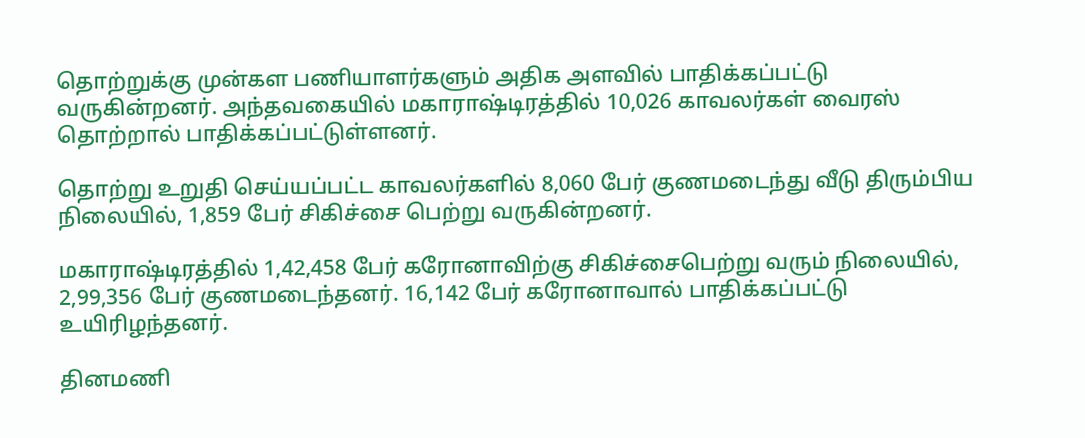தொற்றுக்கு முன்கள பணியாளர்களும் அதிக அளவில் பாதிக்கப்பட்டு வருகின்றனர். அந்தவகையில் மகாராஷ்டிரத்தில் 10,026 காவலர்கள் வைரஸ் தொற்றால் பாதிக்கப்பட்டுள்ளனர்.

தொற்று உறுதி செய்யப்பட்ட காவலர்களில் 8,060 பேர் குணமடைந்து வீடு திரும்பிய நிலையில், 1,859 பேர் சிகிச்சை பெற்று வருகின்றனர்.

மகாராஷ்டிரத்தில் 1,42,458 பேர் கரோனாவிற்கு சிகிச்சைபெற்று வரும் நிலையில், 2,99,356 பேர் குணமடைந்தனர். 16,142 பேர் கரோனாவால் பாதிக்கப்பட்டு உயிரிழந்தனர்.

தினமணி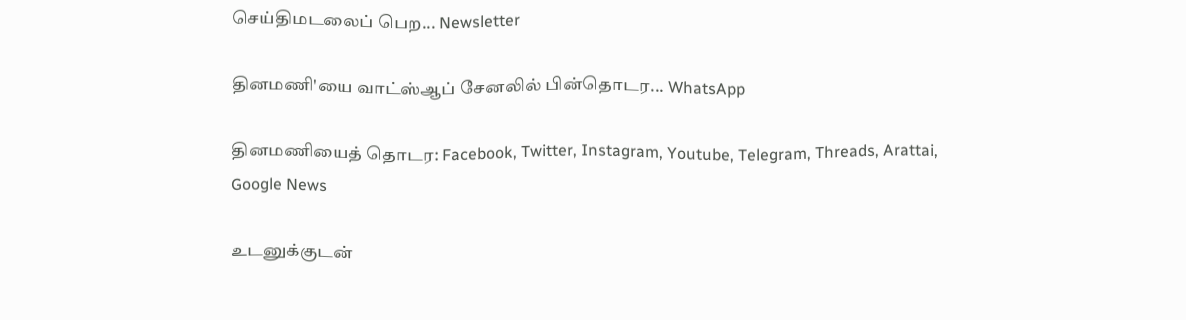செய்திமடலைப் பெற... Newsletter

தினமணி'யை வாட்ஸ்ஆப் சேனலில் பின்தொடர... WhatsApp

தினமணியைத் தொடர: Facebook, Twitter, Instagram, Youtube, Telegram, Threads, Arattai, Google News

உடனுக்குடன்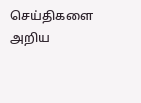செய்திகளை அறிய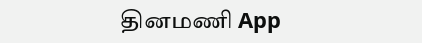தினமணி App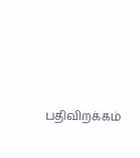பதிவிறக்கம்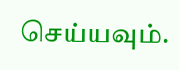செய்யவும்.